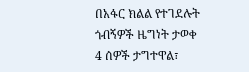በአፋር ክልል የተገደሉት ጎብኝዎች ዜግነት ታወቀ
4 ሰዎች ታግተዋል፣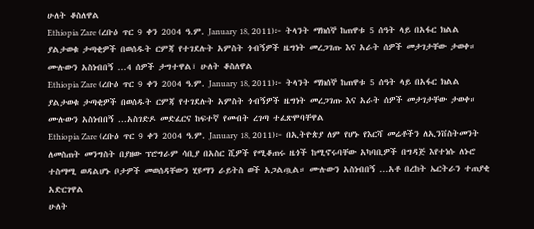ሁለት ቆስለዋል
Ethiopia Zare (ረቡዕ ጥር 9 ቀን 2004 ዓ.ም. January 18, 2011)፦ ትላንት ማክሰኞ ከጠዋቱ 5 ሰዓት ላይ በአፋር ክልል ያልታወቁ ታጣቂዎች በወሰዱት ርምጃ የተገደሉት አምስት ጎብኝዎች ዜግነት መረጋገጡ እና አራት ሰዎች መታገታቸው ታወቀ። ሙሉውን አስነብበኝ ...4 ሰዎች ታግተዋል፣ ሁለት ቆስለዋል
Ethiopia Zare (ረቡዕ ጥር 9 ቀን 2004 ዓ.ም. January 18, 2011)፦ ትላንት ማክሰኞ ከጠዋቱ 5 ሰዓት ላይ በአፋር ክልል ያልታወቁ ታጣቂዎች በወሰዱት ርምጃ የተገደሉት አምስት ጎብኝዎች ዜግነት መረጋገጡ እና አራት ሰዎች መታገታቸው ታወቀ። ሙሉውን አስነብበኝ ...አስገድዶ መድፈርና ከፍተኛ የመብት ረገጣ ተፈጽሞባቸዋል
Ethiopia Zare (ረቡዕ ጥር 9 ቀን 2004 ዓ.ም. January 18, 2011)፦ በኢትዮጵያ ለም የሆኑ የእርሻ መሬቶችን ለኢንቨስትመንት ለመስጠት መንግስት በያዘው ፕሮግራም ሳቢያ በአስር ሺዎች የሚቆጠሩ ዜጎች ከሚኖሩባቸው አካባቢዎች በግዳጅ እየተነሱ ለኑሮ ተስማሚ ወዳልሆኑ ቦታዎች መወሰዳቸውን ሂዩማን ራይትስ ወች አጋልጧል። ሙሉውን አስነብበኝ ...አቶ በረከት ኤርትራን ተጠያቂ አድርገዋል
ሁለት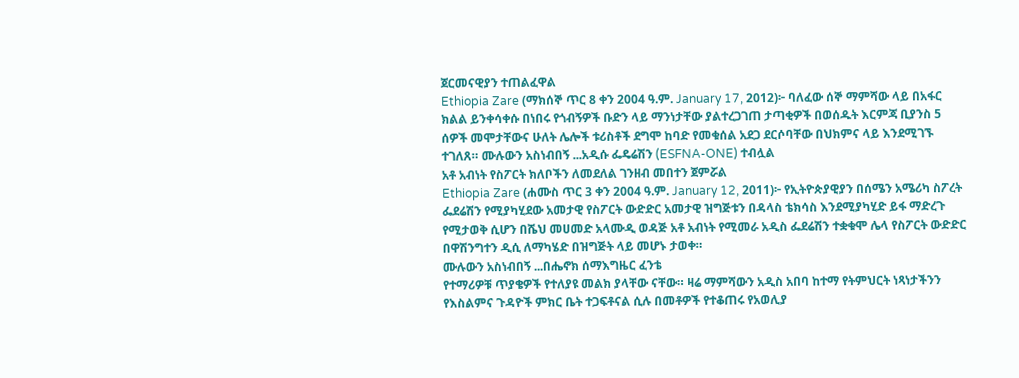ጀርመናዊያን ተጠልፈዋል
Ethiopia Zare (ማክሰኞ ጥር 8 ቀን 2004 ዓ.ም. January 17, 2012)፦ ባለፈው ሰኞ ማምሻው ላይ በአፋር ክልል ይንቀሳቀሱ በነበሩ የጎብኝዎች ቡድን ላይ ማንነታቸው ያልተረጋገጠ ታጣቂዎች በወሰዱት እርምጃ ቢያንስ 5 ሰዎች መሞታቸውና ሁለት ሌሎች ቱሪስቶች ደግሞ ከባድ የመቁሰል አደጋ ደርሶባቸው በህክምና ላይ እንደሚገኙ ተገለጸ። ሙሉውን አስነብበኝ ...አዲሱ ፌዴሬሽን (ESFNA-ONE) ተብሏል
አቶ አብነት የስፖርት ክለቦችን ለመደለል ገንዘብ መበተን ጀምሯል
Ethiopia Zare (ሐሙስ ጥር 3 ቀን 2004 ዓ.ም. January 12, 2011)፦ የኢትዮጵያዊያን በሰሜን አሜሪካ ስፖረት ፌደሬሽን የሚያካሂደው አመታዊ የስፖርት ውድድር አመታዊ ዝግጅቱን በዳላስ ቴክሳስ እንደሚያካሂድ ይፋ ማድረጉ የሚታወቅ ሲሆን በሼህ መሀመድ አላሙዲ ወዳጅ አቶ አብነት የሚመራ አዲስ ፌደሬሽን ተቋቁሞ ሌላ የስፖርት ውድድር በዋሽንግተን ዲሲ ለማካሄድ በዝግጅት ላይ መሆኑ ታወቀ።
ሙሉውን አስነብበኝ ...በሔኖክ ሰማእግዜር ፈንቴ
የተማሪዎቹ ጥያቄዎች የተለያዩ መልክ ያላቸው ናቸው። ዛሬ ማምሻውን አዲስ አበባ ከተማ የትምህርት ነጻነታችንን የእስልምና ጉዳዮች ምክር ቤት ተጋፍቶናል ሲሉ በመቶዎች የተቆጠሩ የአወሊያ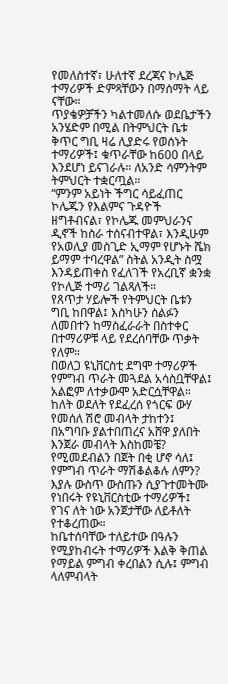የመለስተኛ፣ ሁለተኛ ደረጃና ኮሌጅ ተማሪዎች ድምጻቸውን በማሰማት ላይ ናቸው።
ጥያቄዎቻችን ካልተመለሱ ወደቤታችን አንሄድም በሚል በትምህርት ቤቱ ቅጥር ግቢ ዛሬ ሊያድሩ የወሰኑት ተማሪዎች፤ ቁጥራቸው ከ600 በላይ እንደሆነ ይናገራሉ። ለአንድ ሳምንትም ትምህርት ተቋርጧል።
“ምንም አይነት ችግር ሳይፈጠር ኮሌጁን የእልምና ጉዳዮች ዘግቶብናል፣ የኮሌጁ መምህራንና ዲኖች ከስራ ተሰናብተዋል፣ እንዲሁም የአወሊያ መስጊድ ኢማም የሆኑት ሼክ ይማም ተባረዋል” ስትል አንዲት ስሟ እንዳይጠቀስ የፈለገች የአረቢኛ ቋንቋ የኮሊጅ ተማሪ ገልጻለች።
የጸጥታ ሃይሎች የትምህርት ቤቱን ግቢ ከበዋል፤ እስካሁን ሰልፉን ለመበተን ከማስፈራራት በስተቀር በተማሪዎቹ ላይ የደረሰባቸው ጥቃት የለም።
በወለጋ ዩኒቨርስቲ ደግሞ ተማሪዎች የምግብ ጥራት መጓደል አሳስቧቸዋል፤ አልፎም ለተቃውሞ አድርሷቸዋል።
ከለት ወደለት የደፈረሰ የጎርፍ ውሃ የመሰለ ሽሮ መብላት ታከተን፤ በአግባቡ ያልተበጠረና አሸዋ ያለበት እንጀራ መብላት እስከመቼ? የሚመደብልን በጀት በቂ ሆኖ ሳለ፤ የምግብ ጥራት ማሽቆልቆሉ ለምን? እያሉ ውስጥ ውስጡን ሲያጉተመትሙ የነበሩት የዩኒቨርስቲው ተማሪዎች፤ የገና ለት ነው አንጀታቸው ለይቶለት የተቆረጠው።
ከቤተሰባቸው ተለይተው በዓሉን የሚያከብሩት ተማሪዎች እልቅ ቅጠል የማይል ምግብ ቀረበልን ሲሉ፤ ምግብ ላለምብላት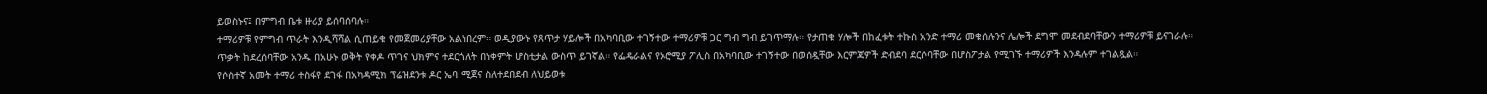ይወስኑና፤ በምግብ ቤቱ ዙሪያ ይሰባሰባሉ።
ተማሪዎቹ የምግብ ጥራት እንዲሻሻል ሲጠይቁ የመጀመሪያቸው አልነበረም። ወዲያውኑ የጸጥታ ሃይሎች በአካባቢው ተገኝተው ተማሪዎቹ ጋር ግብ ግብ ይገጥማሉ። የታጠቁ ሃሎች በከፈቱት ተኩስ አንድ ተማሪ መቁሰሉንና ሌሎች ደግሞ መደብደባቸውን ተማሪዎቹ ይናገራሉ።
ጥቃት ከደረሰባቸው አንዱ በአሁኑ ወቅት የቀዶ ጥገና ህክምና ተደርጎለት በነቀምት ሆስቲታል ውስጥ ይገኛል። የፌዴራልና የኦሮሚያ ፖሊስ በአካባቢው ተገኝተው በወሰዷቸው እርምጃዎች ድብደባ ደርሶባቸው በሆስፖታል የሚገኙ ተማሪዎች እንዳሉም ተገልጿል።
የሶስተኛ አመት ተማሪ ተስፋየ ደገፋ በአካዳሚክ ፕሬዝደንቱ ዶር ኤባ ሚጀና ስለተደበደብ ለህይወቱ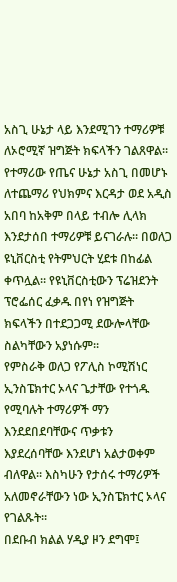አስጊ ሁኔታ ላይ እንደሚገን ተማሪዎቹ ለኦሮሚኛ ዝግጅት ክፍላችን ገልጸዋል።
የተማሪው የጤና ሁኔታ አስጊ በመሆኑ ለተጨማሪ የህክምና እርዳታ ወደ አዲስ አበባ ከአቅም በላይ ተብሎ ሊላክ እንደታሰበ ተማሪዎቹ ይናገራሉ። በወለጋ ዩኒቨርስቲ የትምህርት ሂደቱ በከፊል ቀጥሏል። የዩኒቨርስቲውን ፕሬዝደንት ፕሮፌሰር ፈቃዱ በየነ የዝግጅት ክፍላችን በተደጋጋሚ ደውሎላቸው ስልካቸውን አያነሱም።
የምስራቅ ወለጋ የፖሊስ ኮሚሽነር ኢንስፔክተር ኦላና ጌታቸው የተጎዱ የሚባሉት ተማሪዎች ማን እንደደበደባቸውና ጥቃቱን እያደረሰባቸው እንደሆነ አልታወቀም ብለዋል። እስካሁን የታሰሩ ተማሪዎች አለመኖራቸውን ነው ኢንስፔክተር ኦላና የገልጹት።
በደቡብ ክልል ሃዲያ ዞን ደግሞ፤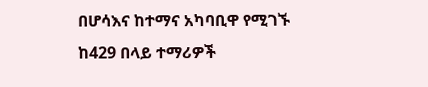በሆሳእና ከተማና አካባቢዋ የሚገኙ ከ429 በላይ ተማሪዎች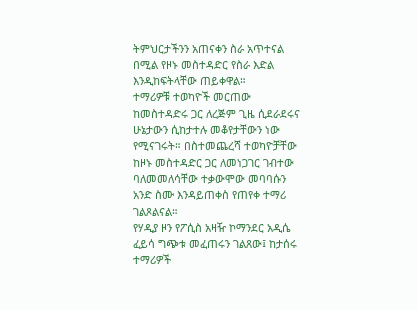ትምህርታችንን አጠናቀን ስራ አጥተናል በሚል የዞኑ መስተዳድር የስራ እድል እንዲከፍትላቸው ጠይቀዋል።
ተማሪዎቹ ተወካዮች መርጠው ከመስተዳድሩ ጋር ለረጅም ጊዜ ሲደራደሩና ሁኔታውን ሲከታተሉ መቆየታቸውን ነው የሚናገሩት። በስተመጨረሻ ተወካዮቻቸው ከዞኑ መስተዳድር ጋር ለመነጋገር ገብተው ባለመመለሳቸው ተቃውሞው መባባሱን አንድ ስሙ እንዳይጠቀስ የጠየቀ ተማሪ ገልጾልናል።
የሃዲያ ዞን የፖሲስ አዛዥ ኮማንደር አዲሴ ፈይሳ ግጭቱ መፈጠሩን ገልጸው፤ ከታሰሩ ተማሪዎች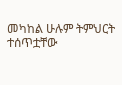መካከል ሁሉም ትምህርት ተሰጥቷቸው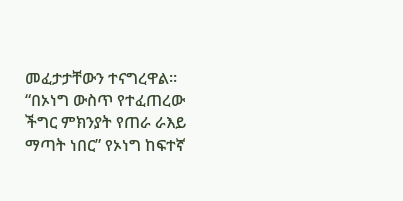መፈታታቸውን ተናግረዋል።
“በኦነግ ውስጥ የተፈጠረው ችግር ምክንያት የጠራ ራእይ ማጣት ነበር” የኦነግ ከፍተኛ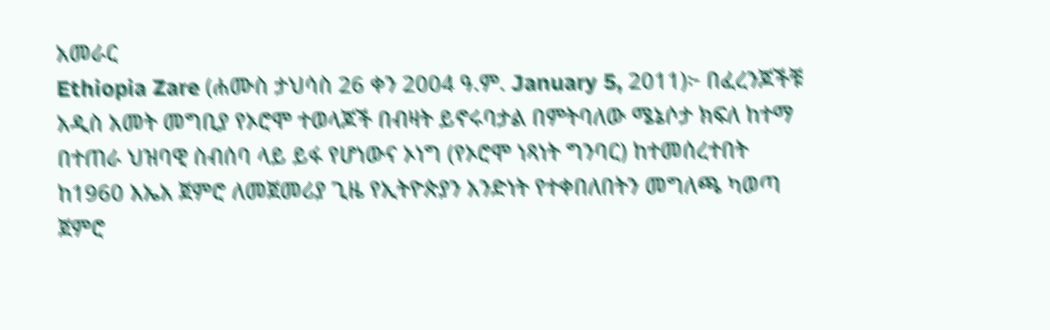አመራር
Ethiopia Zare (ሐሙስ ታህሳስ 26 ቀን 2004 ዓ.ም. January 5, 2011)፦ በፈረንጆችቹ አዲስ አመት መግቢያ የኦሮሞ ተወላጆች በብዛት ይኖሩባታል በምትባለው ሜኔሶታ ክፍለ ከተማ በተጠራ ህዝባዊ ስብሰባ ላይ ይፋ የሆነውና ኦነግ (የኦሮሞ ነጻነት ግንባር) ከተመሰረተበት ከ1960 እኤአ ጀምሮ ለመጀመሪያ ጊዜ የኢትዮጵያን አንድነት የተቀበለበትን መግለጫ ካወጣ ጀምሮ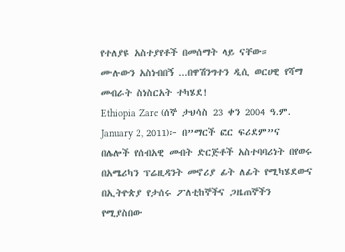የተለያዩ አስተያየቶች በመሰማት ላይ ናቸው።
ሙሉውን አስነብበኝ ...በዋሽንግተን ዲሲ ወርሀዊ የሻማ መብራት ስነስርአት ተካሄደ!
Ethiopia Zare (ሰኞ ታህሳስ 23 ቀን 2004 ዓ.ም. January 2, 2011)፦ በ”ማርች ፎር ፍሪደም”ና በሌሎች የሰብአዊ መብት ድርጅቶች አስተባባሪነት በየወሩ በአሜሪካን ፕሬዚዳንት መኖሪያ ፊት ለፊት የሚካሄደውና በኢትዮጵያ የታሰሩ ፖለቲከኞችና ጋዜጠኞችን የሚያስበው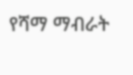የሻማ ማብራት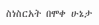ስነስርአት በሞቀ ሁኔታ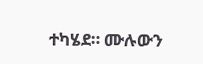ተካሄደ። ሙሉውን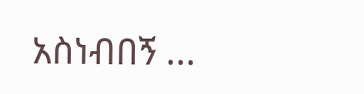አስነብበኝ ...